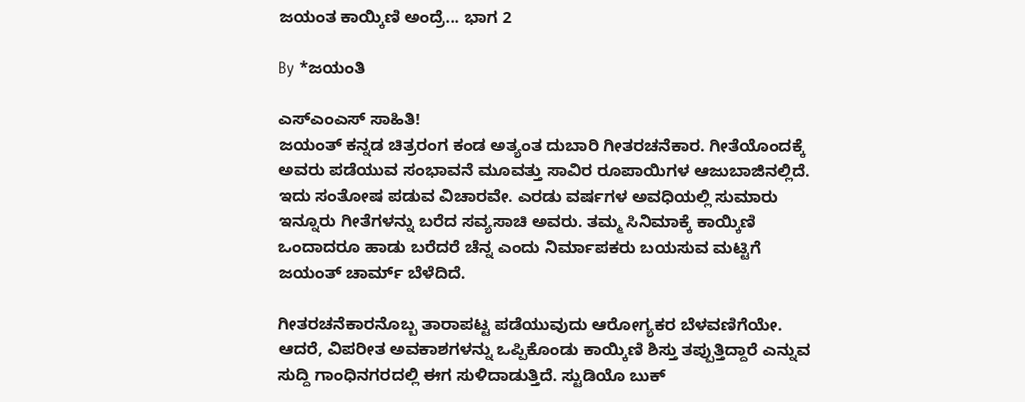ಜಯಂತ ಕಾಯ್ಕಿಣಿ ಅಂದ್ರೆ... ಭಾಗ 2

By *ಜಯಂತಿ

ಎಸ್‌ಎಂಎಸ್ ಸಾಹಿತಿ!
ಜಯಂತ್ ಕನ್ನಡ ಚಿತ್ರರಂಗ ಕಂಡ ಅತ್ಯಂತ ದುಬಾರಿ ಗೀತರಚನೆಕಾರ. ಗೀತೆಯೊಂದಕ್ಕೆ ಅವರು ಪಡೆಯುವ ಸಂಭಾವನೆ ಮೂವತ್ತು ಸಾವಿರ ರೂಪಾಯಿಗಳ ಆಜುಬಾಜಿನಲ್ಲಿದೆ. ಇದು ಸಂತೋಷ ಪಡುವ ವಿಚಾರವೇ. ಎರಡು ವರ್ಷಗಳ ಅವಧಿಯಲ್ಲಿ ಸುಮಾರು ಇನ್ನೂರು ಗೀತೆಗಳನ್ನು ಬರೆದ ಸವ್ಯಸಾಚಿ ಅವರು. ತಮ್ಮ ಸಿನಿಮಾಕ್ಕೆ ಕಾಯ್ಕಿಣಿ ಒಂದಾದರೂ ಹಾಡು ಬರೆದರೆ ಚೆನ್ನ ಎಂದು ನಿರ್ಮಾಪಕರು ಬಯಸುವ ಮಟ್ಟಿಗೆ ಜಯಂತ್ ಚಾರ್ಮ್ ಬೆಳೆದಿದೆ.

ಗೀತರಚನೆಕಾರನೊಬ್ಬ ತಾರಾಪಟ್ಟ ಪಡೆಯುವುದು ಆರೋಗ್ಯಕರ ಬೆಳವಣಿಗೆಯೇ. ಆದರೆ, ವಿಪರೀತ ಅವಕಾಶಗಳನ್ನು ಒಪ್ಪಿಕೊಂಡು ಕಾಯ್ಕಿಣಿ ಶಿಸ್ತು ತಪ್ಪುತ್ತಿದ್ದಾರೆ ಎನ್ನುವ ಸುದ್ದಿ ಗಾಂಧಿನಗರದಲ್ಲಿ ಈಗ ಸುಳಿದಾಡುತ್ತಿದೆ. ಸ್ಟುಡಿಯೊ ಬುಕ್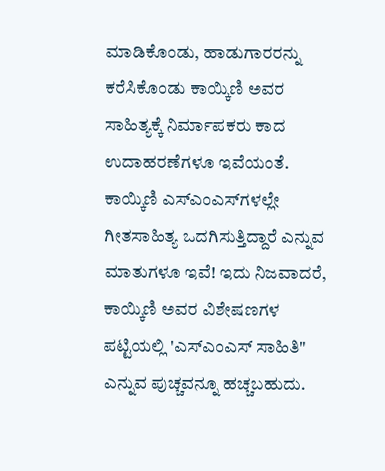ಮಾಡಿಕೊಂಡು, ಹಾಡುಗಾರರನ್ನು ಕರೆಸಿಕೊಂಡು ಕಾಯ್ಕಿಣಿ ಅವರ ಸಾಹಿತ್ಯಕ್ಕೆ ನಿರ್ಮಾಪಕರು ಕಾದ ಉದಾಹರಣೆಗಳೂ ಇವೆಯಂತೆ. ಕಾಯ್ಕಿಣಿ ಎಸ್‌ಎಂಎಸ್‌ಗಳಲ್ಲೇ ಗೀತಸಾಹಿತ್ಯ ಒದಗಿಸುತ್ತಿದ್ದಾರೆ ಎನ್ನುವ ಮಾತುಗಳೂ ಇವೆ! ಇದು ನಿಜವಾದರೆ, ಕಾಯ್ಕಿಣಿ ಅವರ ವಿಶೇಷಣಗಳ ಪಟ್ಟಿಯಲ್ಲಿ 'ಎಸ್‌ಎಂಎಸ್ ಸಾಹಿತಿ" ಎನ್ನುವ ಪುಚ್ಚವನ್ನೂ ಹಚ್ಚಬಹುದು.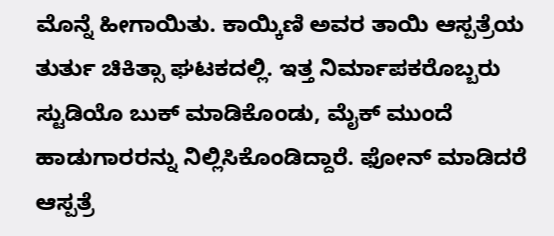ಮೊನ್ನೆ ಹೀಗಾಯಿತು. ಕಾಯ್ಕಿಣಿ ಅವರ ತಾಯಿ ಆಸ್ಪತ್ರೆಯ ತುರ್ತು ಚಿಕಿತ್ಸಾ ಘಟಕದಲ್ಲಿ. ಇತ್ತ ನಿರ್ಮಾಪಕರೊಬ್ಬರು ಸ್ಟುಡಿಯೊ ಬುಕ್ ಮಾಡಿಕೊಂಡು, ಮೈಕ್ ಮುಂದೆ ಹಾಡುಗಾರರನ್ನು ನಿಲ್ಲಿಸಿಕೊಂಡಿದ್ದಾರೆ. ಫೋನ್ ಮಾಡಿದರೆ ಆಸ್ಪತ್ರೆ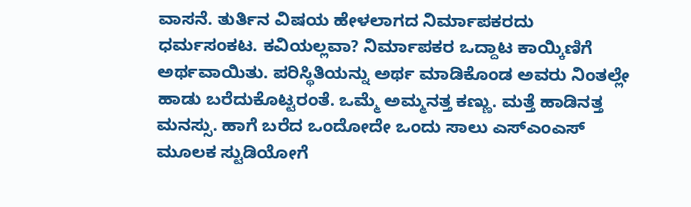ವಾಸನೆ. ತುರ್ತಿನ ವಿಷಯ ಹೇಳಲಾಗದ ನಿರ್ಮಾಪಕರದು ಧರ್ಮಸಂಕಟ. ಕವಿಯಲ್ಲವಾ? ನಿರ್ಮಾಪಕರ ಒದ್ದಾಟ ಕಾಯ್ಕಿಣಿಗೆ ಅರ್ಥವಾಯಿತು. ಪರಿಸ್ಥಿತಿಯನ್ನು ಅರ್ಥ ಮಾಡಿಕೊಂಡ ಅವರು ನಿಂತಲ್ಲೇ ಹಾಡು ಬರೆದುಕೊಟ್ಟರಂತೆ. ಒಮ್ಮೆ ಅಮ್ಮನತ್ತ ಕಣ್ಣು. ಮತ್ತೆ ಹಾಡಿನತ್ತ ಮನಸ್ಸು. ಹಾಗೆ ಬರೆದ ಒಂದೋದೇ ಒಂದು ಸಾಲು ಎಸ್‌ಎಂಎಸ್ ಮೂಲಕ ಸ್ಟುಡಿಯೋಗೆ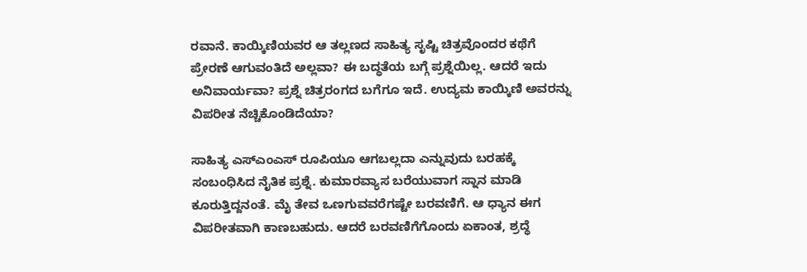ರವಾನೆ. ಕಾಯ್ಕಿಣಿಯವರ ಆ ತಲ್ಲಣದ ಸಾಹಿತ್ಯ ಸೃಷ್ಟಿ ಚಿತ್ರವೊಂದರ ಕಥೆಗೆ ಪ್ರೇರಣೆ ಆಗುವಂತಿದೆ ಅಲ್ಲವಾ? ಈ ಬದ್ಧತೆಯ ಬಗ್ಗೆ ಪ್ರಶ್ನೆಯಿಲ್ಲ. ಆದರೆ ಇದು ಅನಿವಾರ್ಯವಾ? ಪ್ರಶ್ನೆ ಚಿತ್ರರಂಗದ ಬಗೆಗೂ ಇದೆ. ಉದ್ಯಮ ಕಾಯ್ಕಿಣಿ ಅವರನ್ನು ವಿಪರೀತ ನೆಚ್ಚಿಕೊಂಡಿದೆಯಾ?

ಸಾಹಿತ್ಯ ಎಸ್‌ಎಂಎಸ್ ರೂಪಿಯೂ ಆಗಬಲ್ಲದಾ ಎನ್ನುವುದು ಬರಹಕ್ಕೆ ಸಂಬಂಧಿಸಿದ ನೈತಿಕ ಪ್ರಶ್ನೆ. ಕುಮಾರವ್ಯಾಸ ಬರೆಯುವಾಗ ಸ್ನಾನ ಮಾಡಿ ಕೂರುತ್ತಿದ್ದನಂತೆ. ಮೈ ತೇವ ಒಣಗುವವರೆಗಷ್ಟೇ ಬರವಣಿಗೆ. ಆ ಧ್ಯಾನ ಈಗ ವಿಪರೀತವಾಗಿ ಕಾಣಬಹುದು. ಆದರೆ ಬರವಣಿಗೆಗೊಂದು ಏಕಾಂತ, ಶ್ರದ್ಧೆ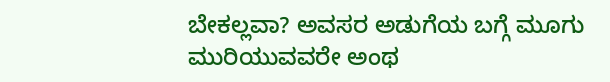ಬೇಕಲ್ಲವಾ? ಅವಸರ ಅಡುಗೆಯ ಬಗ್ಗೆ ಮೂಗು ಮುರಿಯುವವರೇ ಅಂಥ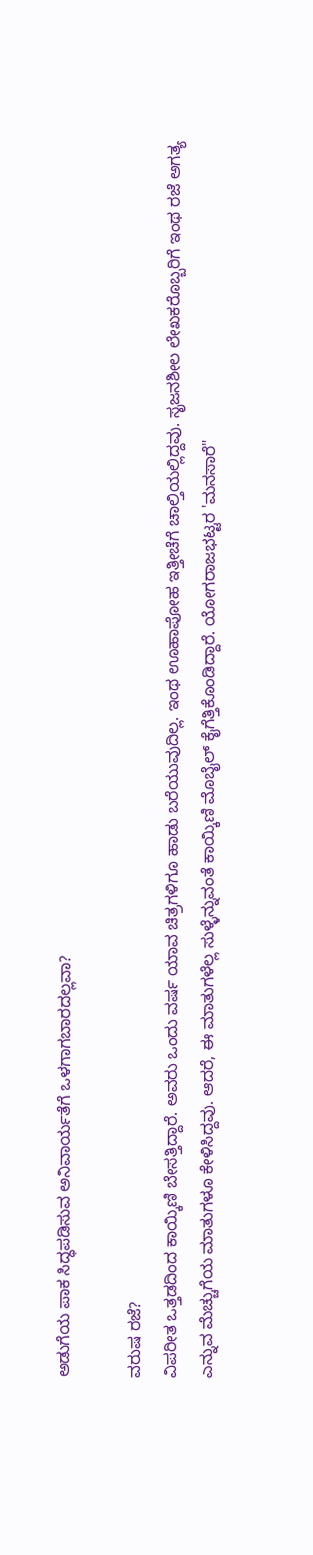ಅಡುಗೆಯ ಪಾಕ ಸಿದ್ಧಪಡಿಸುವ ಅನಿವಾರ್ಯತೆಗೆ ಒಳಗಾಗಬಾರದಲ್ಲವಾ?

ವರುಷ ರಜೆ?
ವಿಪರೀತ ಒತ್ತಡದಿಂದ ಕಾಯ್ಕಿಣಿ ಬೇಸತ್ತಿದ್ದಾರೆ. ಅವರು ಒಂದು ವರ್ಷ ಯಾವ ಚಿತ್ರಗಳಿಗೂ ಹಾಡು ಬರೆಯುವುದಿಲ್ಲ. ಇಂಥ ಊಹಾಪೋಹ ಇತ್ತೀಚೆಗೆ ಚಾಲ್ತಿಯಲ್ಲಿದ್ದವು. ಸೃಜನಶೀಲ ಲೇಖಕರೊಬ್ಬರಿಗೆ ಇಂಥ ರಜೆ ಅಗತ್ಯ ಎನ್ನುವ ಮೆಚ್ಚುಗೆಯ ಮಾತುಗಳೂ ಕೇಳಿಸಿದ್ದವು. ಆದರೆ, ಈ ಮಾತುಗಳೆಲ್ಲ ಸುಳ್ಳೆನ್ನುವಂತೆ ಕಾಯ್ಕಿಣಿ ಮೊಬೈಲ್ ಕೈಗೆತ್ತಿಕೊಂಡಿದ್ದಾರೆ. ಯೋಗರಾಜಭಟ್ಟರ 'ಮನಸಾರೆ"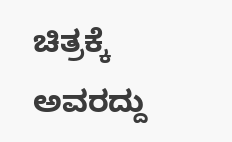ಚಿತ್ರಕ್ಕೆ ಅವರದ್ದು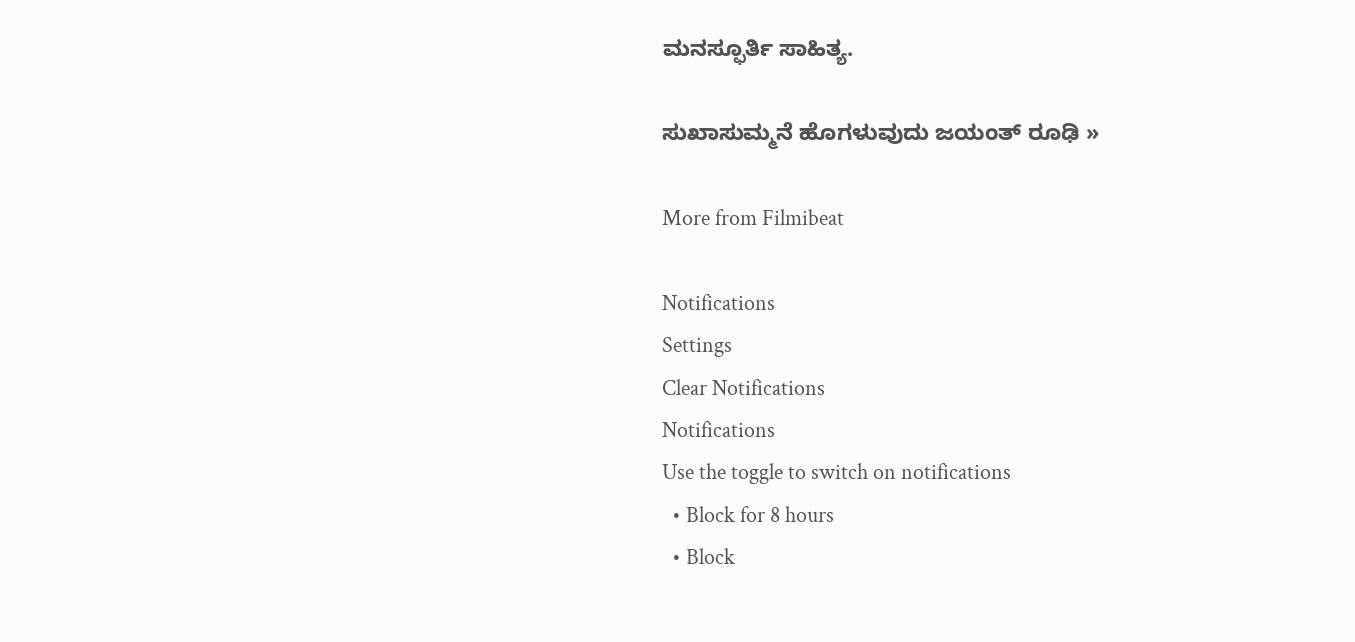ಮನಸ್ಫೂರ್ತಿ ಸಾಹಿತ್ಯ.

ಸುಖಾಸುಮ್ಮನೆ ಹೊಗಳುವುದು ಜಯಂತ್ ರೂಢಿ »

More from Filmibeat

Notifications
Settings
Clear Notifications
Notifications
Use the toggle to switch on notifications
  • Block for 8 hours
  • Block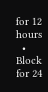for 12 hours
  • Block for 24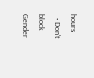hours
  • Don't block
Gender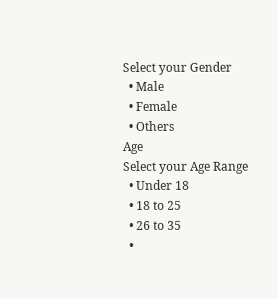Select your Gender
  • Male
  • Female
  • Others
Age
Select your Age Range
  • Under 18
  • 18 to 25
  • 26 to 35
  •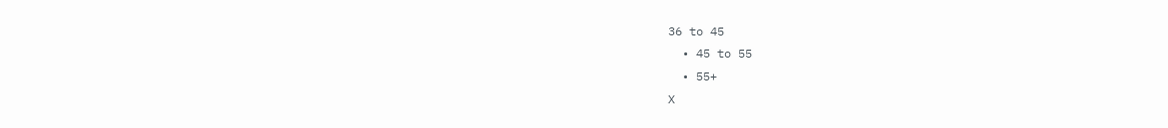36 to 45
  • 45 to 55
  • 55+
X